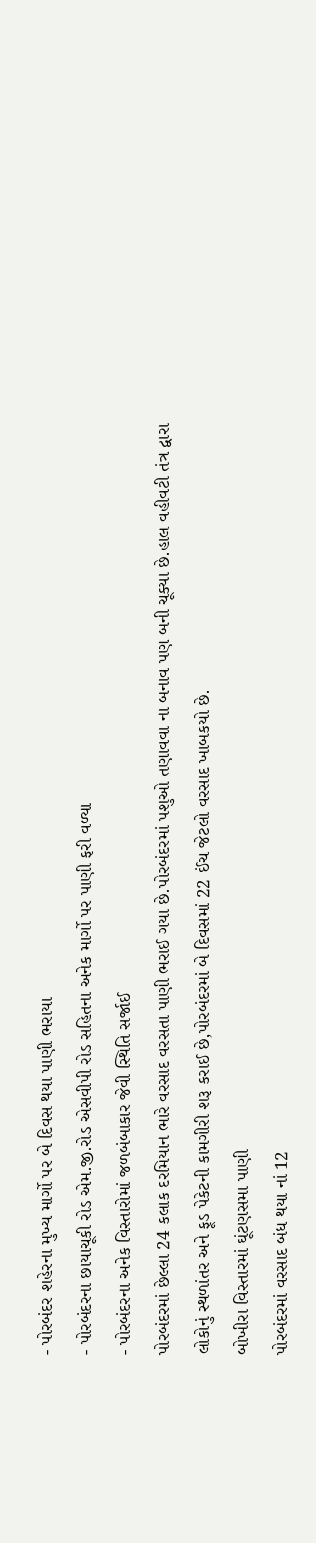- પોરબંદર શહેરના મુખ્ય માર્ગો પર બે દિવસ થયા પાણી ભરાયા
- પોરબંદરના છાયાચૂકી રોડ એમ.જી.રોડ એસવીપી રોડ સહિતના અનેક માર્ગો પર પાણી ફરી વળ્યા
- પોરબંદરના અનેક વિસ્તારોમાં જળબંબાકાર જેવી સ્થિતિ સર્જાઈ
પોરબંદરમાં છેલ્લા 24 કલાક દરમિયાન ભારે વરસાદ વરસતા પાણી ભરાઈ ગયા છે.પોરબંદરમાં પશુઓ તણાવવા ના બનાવ પણ બની ચૂક્યા છે.હાલ વહીવટી તંત્ર દ્વારા લોકોનું સ્થળાંતર અને ફૂડ પેકેટની કામગીરી શરૂ કરાઈ છે,પોરબંદરમાં બે દિવસમાં 22 ઈંચ જેટલો વરસાદ ખાબકયો છે.
બોખીરા વિસ્તારમાં ઘૂંટણસમા પાણી
પોરબંદરમાં વરસાદ બંધ થયા નાં 12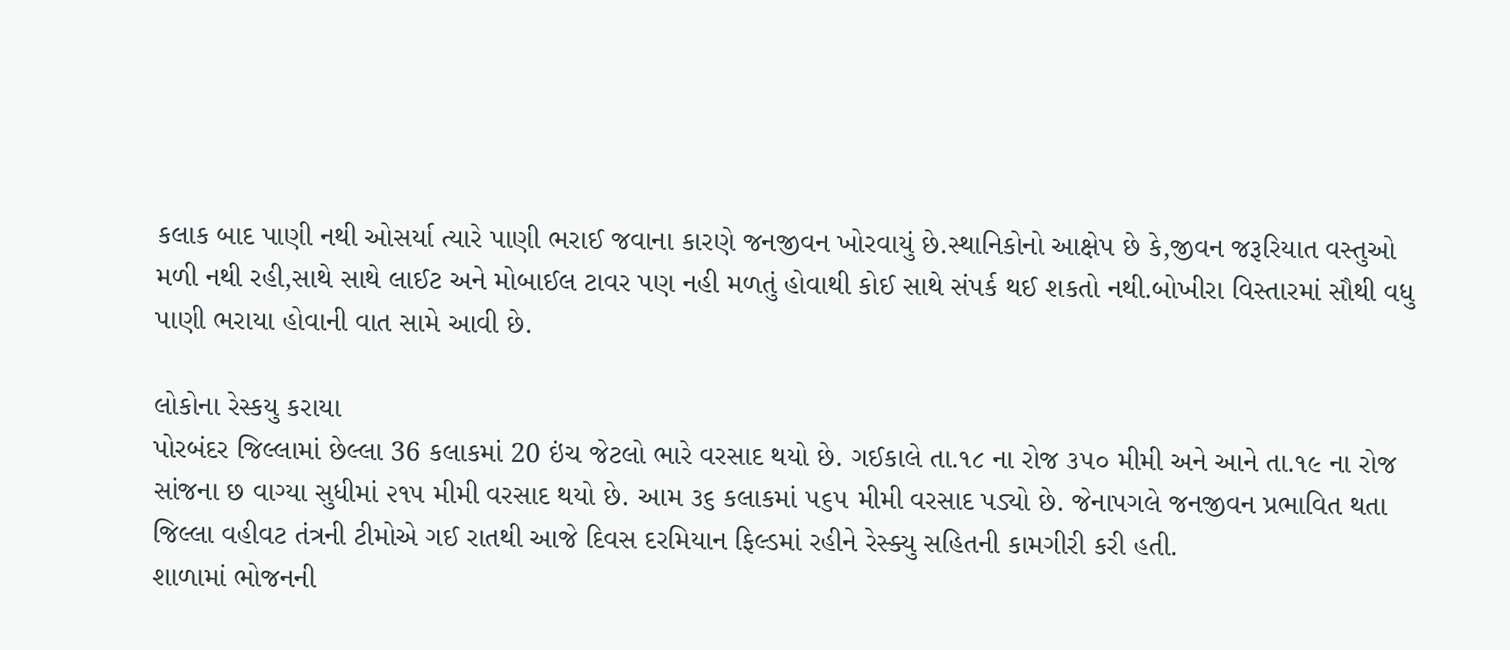કલાક બાદ પાણી નથી ઓસર્યા ત્યારે પાણી ભરાઈ જવાના કારણે જનજીવન ખોરવાયું છે.સ્થાનિકોનો આક્ષેપ છે કે,જીવન જરૂરિયાત વસ્તુઓ મળી નથી રહી,સાથે સાથે લાઈટ અને મોબાઈલ ટાવર પણ નહી મળતું હોવાથી કોઈ સાથે સંપર્ક થઈ શકતો નથી.બોખીરા વિસ્તારમાં સૌથી વધુ પાણી ભરાયા હોવાની વાત સામે આવી છે.

લોકોના રેસ્કયુ કરાયા
પોરબંદર જિલ્લામાં છેલ્લા 36 કલાકમાં 20 ઇંચ જેટલો ભારે વરસાદ થયો છે. ગઈકાલે તા.૧૮ ના રોજ ૩૫૦ મીમી અને આને તા.૧૯ ના રોજ સાંજના છ વાગ્યા સુધીમાં ૨૧૫ મીમી વરસાદ થયો છે. આમ ૩૬ કલાકમાં ૫૬૫ મીમી વરસાદ પડ્યો છે. જેનાપગલે જનજીવન પ્રભાવિત થતા જિલ્લા વહીવટ તંત્રની ટીમોએ ગઈ રાતથી આજે દિવસ દરમિયાન ફિલ્ડમાં રહીને રેસ્ક્યુ સહિતની કામગીરી કરી હતી.
શાળામાં ભોજનની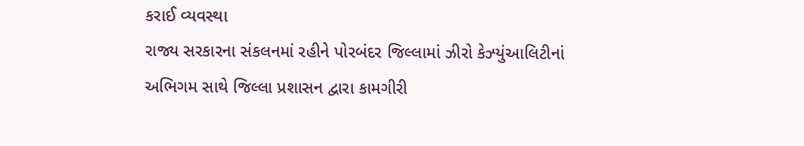કરાઈ વ્યવસ્થા
રાજ્ય સરકારના સંકલનમાં રહીને પોરબંદર જિલ્લામાં ઝીરો કેઝ્યુંઆલિટીનાં અભિગમ સાથે જિલ્લા પ્રશાસન દ્વારા કામગીરી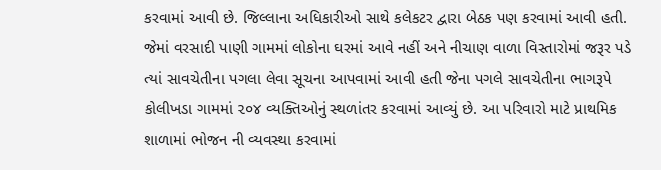કરવામાં આવી છે. જિલ્લાના અધિકારીઓ સાથે કલેકટર દ્વારા બેઠક પણ કરવામાં આવી હતી. જેમાં વરસાદી પાણી ગામમાં લોકોના ઘરમાં આવે નહીં અને નીચાણ વાળા વિસ્તારોમાં જરૂર પડે ત્યાં સાવચેતીના પગલા લેવા સૂચના આપવામાં આવી હતી જેના પગલે સાવચેતીના ભાગરૂપે કોલીખડા ગામમાં ૨૦૪ વ્યક્તિઓનું સ્થળાંતર કરવામાં આવ્યું છે. આ પરિવારો માટે પ્રાથમિક શાળામાં ભોજન ની વ્યવસ્થા કરવામાં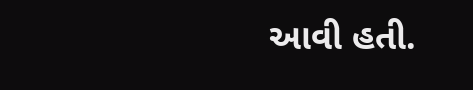આવી હતી.